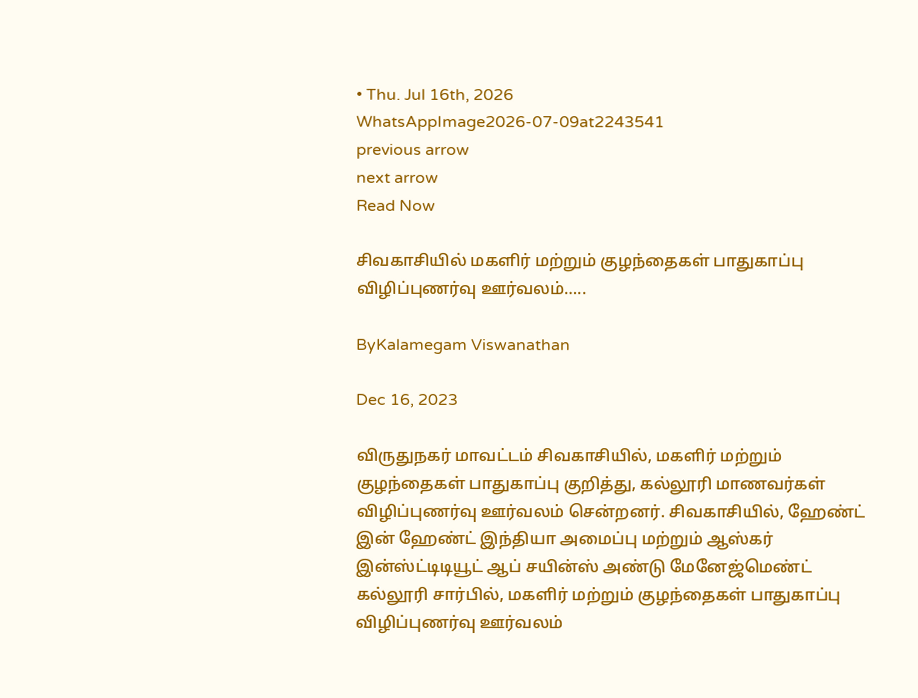• Thu. Jul 16th, 2026
WhatsAppImage2026-07-09at2243541
previous arrow
next arrow
Read Now

சிவகாசியில் மகளிர் மற்றும் குழந்தைகள் பாதுகாப்பு விழிப்புணர்வு ஊர்வலம்…..

ByKalamegam Viswanathan

Dec 16, 2023

விருதுநகர் மாவட்டம் சிவகாசியில், மகளிர் மற்றும் குழந்தைகள் பாதுகாப்பு குறித்து, கல்லூரி மாணவர்கள் விழிப்புணர்வு ஊர்வலம் சென்றனர். சிவகாசியில், ஹேண்ட் இன் ஹேண்ட் இந்தியா அமைப்பு மற்றும் ஆஸ்கர் இன்ஸ்ட்டிடியூட் ஆப் சயின்ஸ் அண்டு மேனேஜ்மெண்ட் கல்லூரி சார்பில், மகளிர் மற்றும் குழந்தைகள் பாதுகாப்பு விழிப்புணர்வு ஊர்வலம்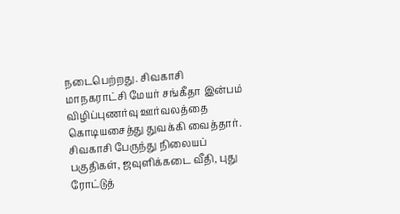நடைபெற்றது. சிவகாசி மாநகராட்சி மேயர் சங்கீதா இன்பம் விழிப்புணர்வு ஊர்வலத்தை கொடியசைத்து துவக்கி வைத்தார். சிவகாசி பேருந்து நிலையப் பகுதிகள், ஜவுளிக்கடை வீதி, புது ரோட்டுத்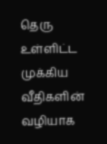தெரு உள்ளிட்ட முக்கிய வீதிகளின் வழியாக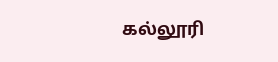கல்லூரி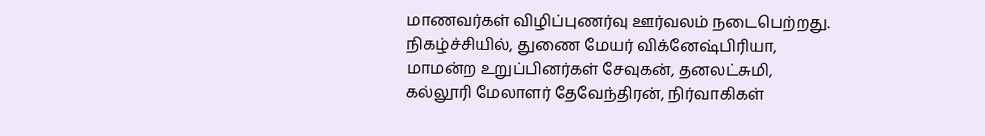மாணவர்கள் விழிப்புணர்வு ஊர்வலம் நடைபெற்றது. நிகழ்ச்சியில், துணை மேயர் விக்னேஷ்பிரியா, மாமன்ற உறுப்பினர்கள் சேவுகன், தனலட்சுமி, கல்லூரி மேலாளர் தேவேந்திரன், நிர்வாகிகள்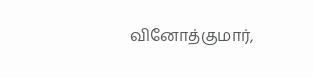வினோத்குமார்,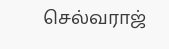செல்வராஜ்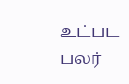உட்பட பலர்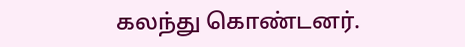கலந்து கொண்டனர்.